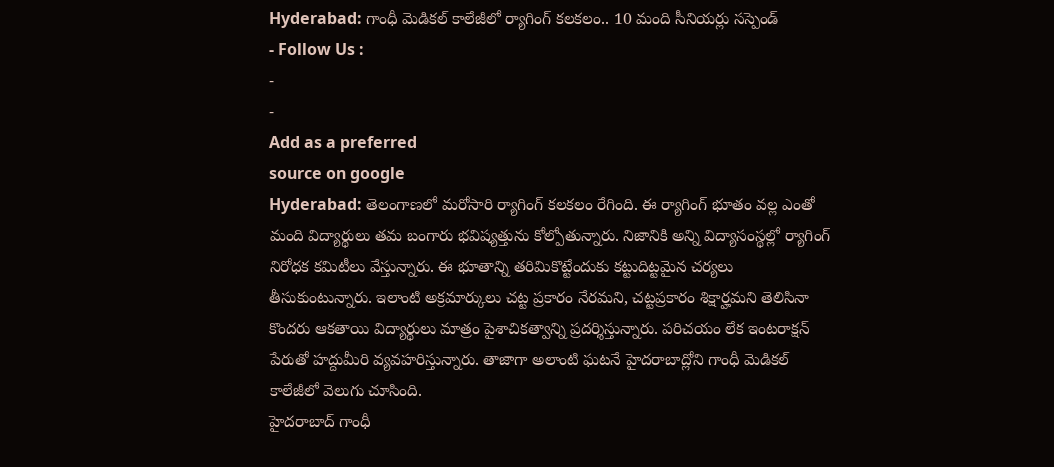Hyderabad: గాంధీ మెడికల్ కాలేజీలో ర్యాగింగ్ కలకలం.. 10 మంది సీనియర్లు సస్పెండ్
- Follow Us :
-
-
Add as a preferred
source on google
Hyderabad: తెలంగాణలో మరోసారి ర్యాగింగ్ కలకలం రేగింది. ఈ ర్యాగింగ్ భూతం వల్ల ఎంతో మంది విద్యార్థులు తమ బంగారు భవిష్యత్తును కోల్పోతున్నారు. నిజానికి అన్ని విద్యాసంస్థల్లో ర్యాగింగ్ నిరోధక కమిటీలు వేస్తున్నారు. ఈ భూతాన్ని తరిమికొట్టేందుకు కట్టుదిట్టమైన చర్యలు తీసుకుంటున్నారు. ఇలాంటి అక్రమార్కులు చట్ట ప్రకారం నేరమని, చట్టప్రకారం శిక్షార్హమని తెలిసినా కొందరు ఆకతాయి విద్యార్థులు మాత్రం పైశాచికత్వాన్ని ప్రదర్శిస్తున్నారు. పరిచయం లేక ఇంటరాక్షన్ పేరుతో హద్దుమీరి వ్యవహరిస్తున్నారు. తాజాగా అలాంటి ఘటనే హైదరాబాద్లోని గాంధీ మెడికల్ కాలేజీలో వెలుగు చూసింది.
హైదరాబాద్ గాంధీ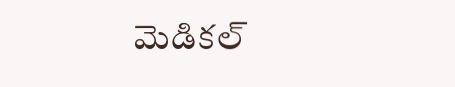మెడికల్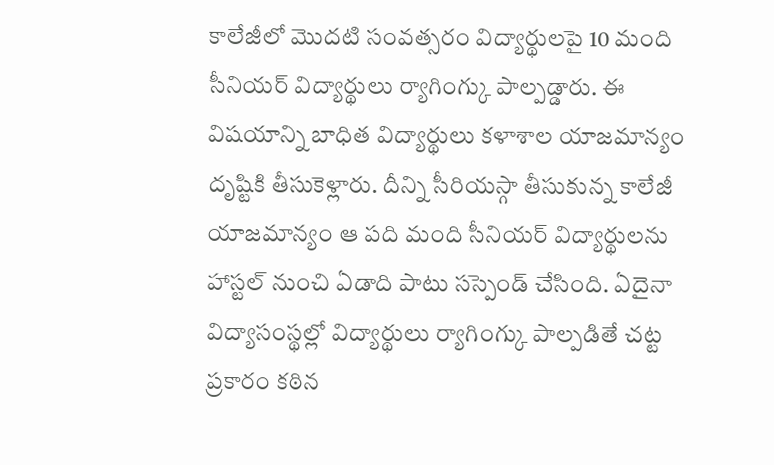కాలేజీలో మొదటి సంవత్సరం విద్యార్థులపై 10 మంది సీనియర్ విద్యార్థులు ర్యాగింగ్కు పాల్పడ్డారు. ఈ విషయాన్ని బాధిత విద్యార్థులు కళాశాల యాజమాన్యం దృష్టికి తీసుకెళ్లారు. దీన్ని సీరియస్గా తీసుకున్న కాలేజీ యాజమాన్యం ఆ పది మంది సీనియర్ విద్యార్థులను హాస్టల్ నుంచి ఏడాది పాటు సస్పెండ్ చేసింది. ఏదైనా విద్యాసంస్థల్లో విద్యార్థులు ర్యాగింగ్కు పాల్పడితే చట్ట ప్రకారం కఠిన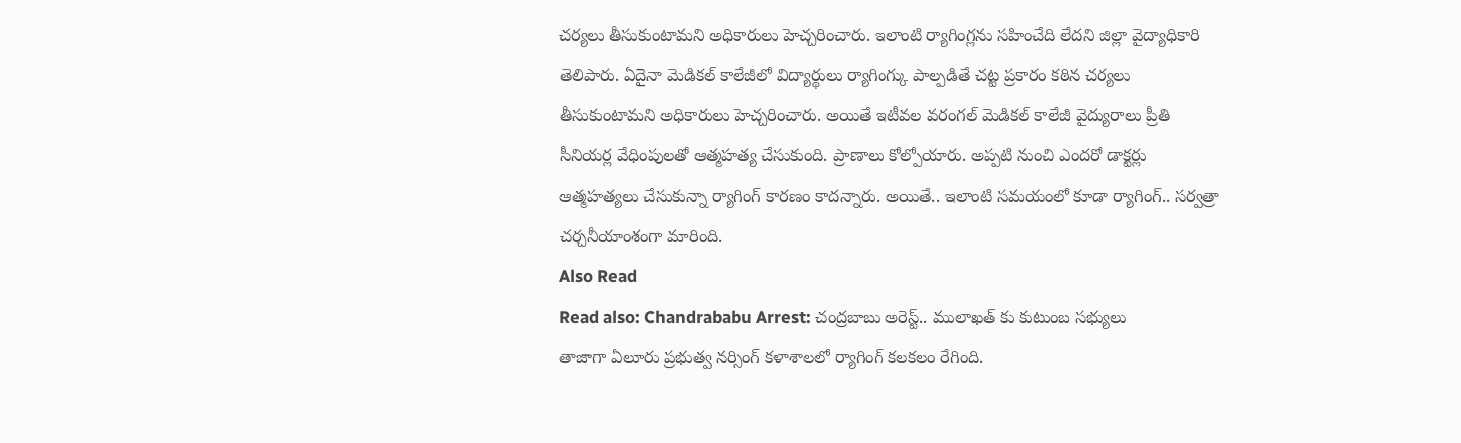చర్యలు తీసుకుంటామని అధికారులు హెచ్చరించారు. ఇలాంటి ర్యాగింగ్లను సహించేది లేదని జిల్లా వైద్యాధికారి తెలిపారు. ఏదైనా మెడికల్ కాలేజీలో విద్యార్థులు ర్యాగింగ్కు పాల్పడితే చట్ట ప్రకారం కఠిన చర్యలు తీసుకుంటామని అధికారులు హెచ్చరించారు. అయితే ఇటీవల వరంగల్ మెడికల్ కాలేజీ వైద్యురాలు ప్రీతి సీనియర్ల వేధింపులతో ఆత్మహత్య చేసుకుంది. ప్రాణాలు కోల్పోయారు. అప్పటి నుంచి ఎందరో డాక్టర్లు ఆత్మహత్యలు చేసుకున్నా ర్యాగింగ్ కారణం కాదన్నారు. అయితే.. ఇలాంటి సమయంలో కూడా ర్యాగింగ్.. సర్వత్రా చర్చనీయాంశంగా మారింది.
Also Read
Read also: Chandrababu Arrest: చంద్రబాబు అరెస్ట్.. ములాఖత్ కు కుటుంబ సభ్యులు
తాజాగా ఏలూరు ప్రభుత్వ నర్సింగ్ కళాశాలలో ర్యాగింగ్ కలకలం రేగింది.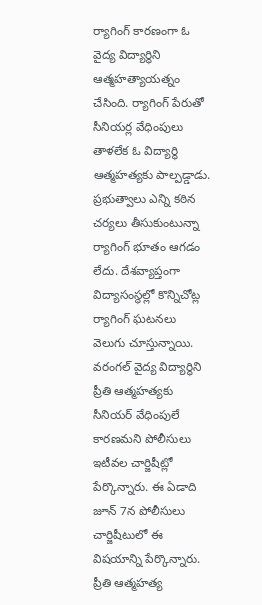ర్యాగింగ్ కారణంగా ఓ వైద్య విద్యార్థిని ఆత్మహత్యాయత్నం చేసింది. ర్యాగింగ్ పేరుతో సీనియర్ల వేధింపులు తాళలేక ఓ విద్యార్థి ఆత్మహత్యకు పాల్పడ్డాడు. ప్రభుత్వాలు ఎన్ని కఠిన చర్యలు తీసుకుంటున్నా ర్యాగింగ్ భూతం ఆగడం లేదు. దేశవ్యాప్తంగా విద్యాసంస్థల్లో కొన్నిచోట్ల ర్యాగింగ్ ఘటనలు వెలుగు చూస్తున్నాయి. వరంగల్ వైద్య విద్యార్థిని ప్రీతి ఆత్మహత్యకు సీనియర్ వేధింపులే కారణమని పోలీసులు ఇటీవల చార్జిషీట్లో పేర్కొన్నారు. ఈ ఏడాది జూన్ 7న పోలీసులు చార్జిషీటులో ఈ విషయాన్ని పేర్కొన్నారు. ప్రీతి ఆత్మహత్య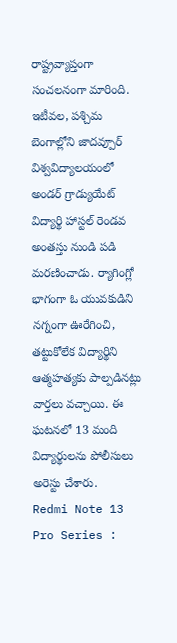రాష్ట్రవ్యాప్తంగా సంచలనంగా మారింది. ఇటీవల, పశ్చిమ బెంగాల్లోని జాదవ్పూర్ విశ్వవిద్యాలయంలో అండర్ గ్రాడ్యుయేట్ విద్యార్థి హాస్టల్ రెండవ అంతస్తు నుండి పడి మరణించాడు. ర్యాగింగ్లో భాగంగా ఓ యువకుడిని నగ్నంగా ఊరేగించి, తట్టుకోలేక విద్యార్థిని ఆత్మహత్యకు పాల్పడినట్లు వార్తలు వచ్చాయి. ఈ ఘటనలో 13 మంది విద్యార్థులను పోలీసులు అరెస్టు చేశారు.
Redmi Note 13 Pro Series :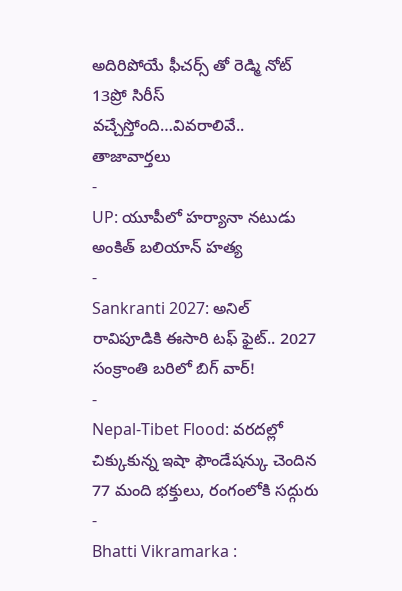అదిరిపోయే ఫీచర్స్ తో రెడ్మి నోట్ 13ప్రో సిరీస్ వచ్చేస్తోంది…వివరాలివే..
తాజావార్తలు
-
UP: యూపీలో హర్యానా నటుడు అంకిత్ బలియాన్ హత్య
-
Sankranti 2027: అనిల్ రావిపూడికి ఈసారి టఫ్ ఫైట్.. 2027 సంక్రాంతి బరిలో బిగ్ వార్!
-
Nepal-Tibet Flood: వరదల్లో చిక్కుకున్న ఇషా ఫౌండేషన్కు చెందిన 77 మంది భక్తులు, రంగంలోకి సద్గురు
-
Bhatti Vikramarka :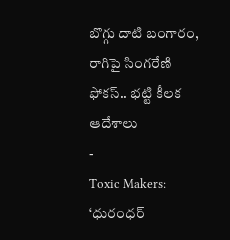బొగ్గు దాటి బంగారం, రాగిపై సింగరేణి ఫోకస్.. భట్టి కీలక ఆదేశాలు
-
Toxic Makers: ‘ధురంధర్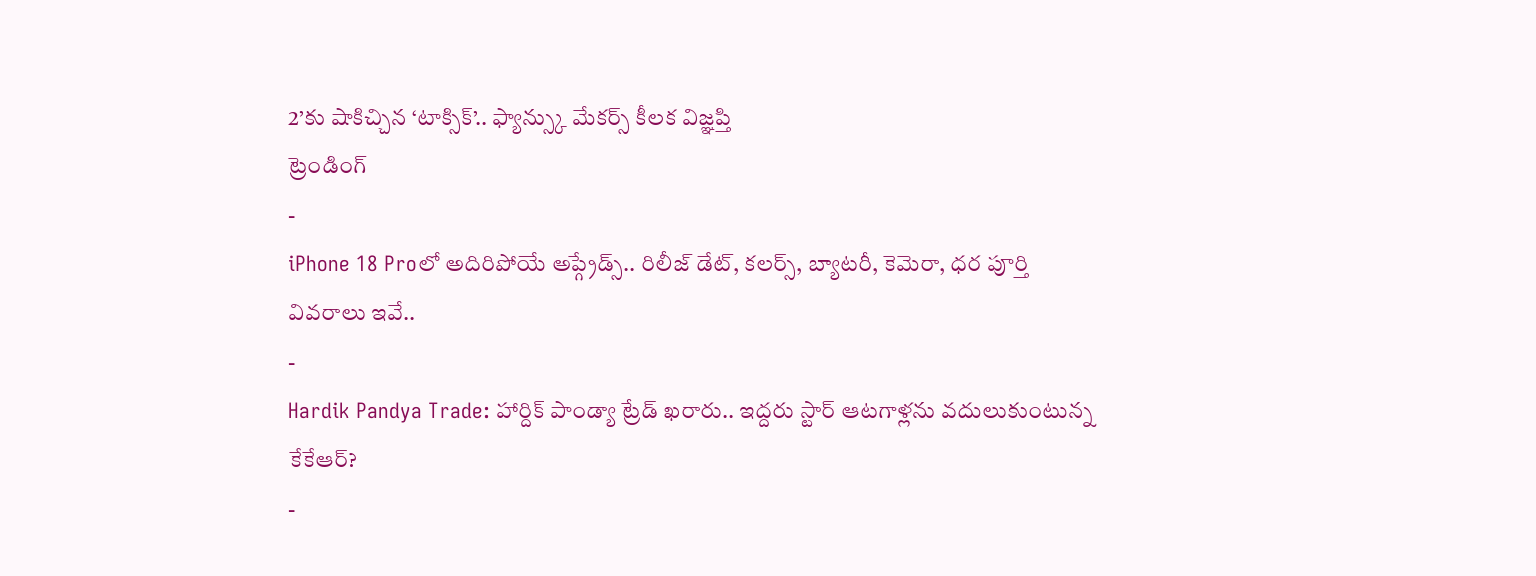2’కు షాకిచ్చిన ‘టాక్సిక్’.. ఫ్యాన్స్కు మేకర్స్ కీలక విజ్ఞప్తి
ట్రెండింగ్
-
iPhone 18 Proలో అదిరిపోయే అప్గ్రేడ్స్.. రిలీజ్ డేట్, కలర్స్, బ్యాటరీ, కెమెరా, ధర పూర్తి వివరాలు ఇవే..
-
Hardik Pandya Trade: హార్దిక్ పాండ్యా ట్రేడ్ ఖరారు.. ఇద్దరు స్టార్ ఆటగాళ్లను వదులుకుంటున్న కేకేఆర్?
-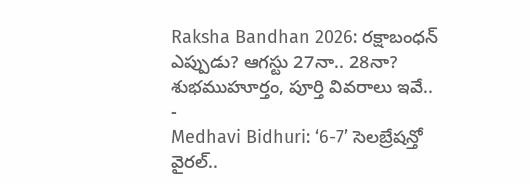Raksha Bandhan 2026: రక్షాబంధన్ ఎప్పుడు? ఆగస్టు 27నా.. 28నా? శుభముహూర్తం, పూర్తి వివరాలు ఇవే..
-
Medhavi Bidhuri: ‘6-7’ సెలబ్రేషన్తో వైరల్..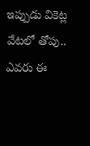ఇప్పుడు వికెట్ల వేటలో తోపు.. ఎవరు ఈ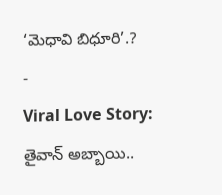‘మెధావి బిధూరి’.?
-
Viral Love Story: తైవాన్ అబ్బాయి..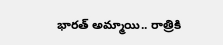భారత్ అమ్మాయి.. రాత్రికి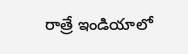రాత్రే ఇండియాలో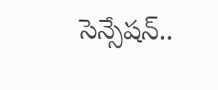సెన్సేషన్..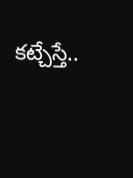కట్చేస్తే..